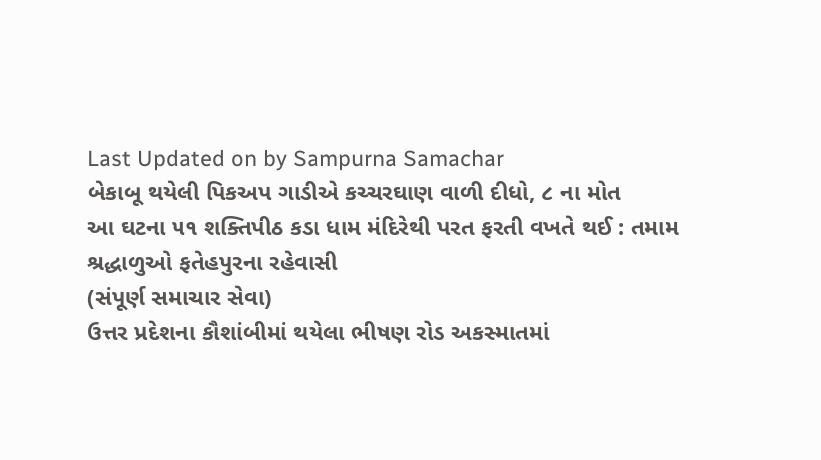Last Updated on by Sampurna Samachar
બેકાબૂ થયેલી પિકઅપ ગાડીએ કચ્ચરઘાણ વાળી દીધો, ૮ ના મોત
આ ઘટના ૫૧ શક્તિપીઠ કડા ધામ મંદિરેથી પરત ફરતી વખતે થઈ : તમામ શ્રદ્ધાળુઓ ફતેહપુરના રહેવાસી
(સંપૂર્ણ સમાચાર સેવા)
ઉત્તર પ્રદેશના કૌશાંબીમાં થયેલા ભીષણ રોડ અકસ્માતમાં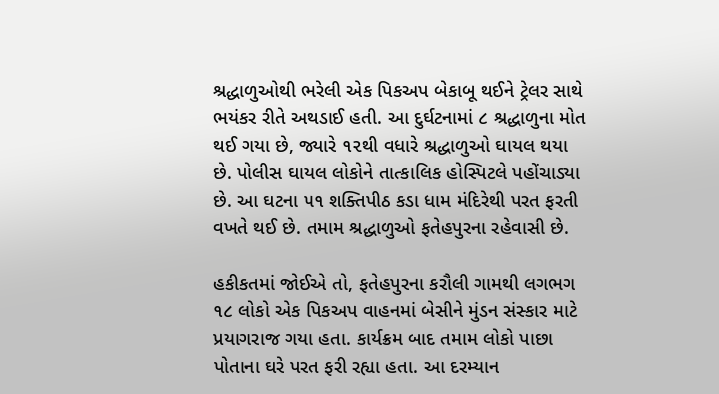શ્રદ્ધાળુઓથી ભરેલી એક પિકઅપ બેકાબૂ થઈને ટ્રેલર સાથે ભયંકર રીતે અથડાઈ હતી. આ દુર્ઘટનામાં ૮ શ્રદ્ધાળુના મોત થઈ ગયા છે, જ્યારે ૧૨થી વધારે શ્રદ્ધાળુઓ ઘાયલ થયા છે. પોલીસ ઘાયલ લોકોને તાત્કાલિક હોસ્પિટલે પહોંચાડ્યા છે. આ ઘટના ૫૧ શક્તિપીઠ કડા ધામ મંદિરેથી પરત ફરતી વખતે થઈ છે. તમામ શ્રદ્ધાળુઓ ફતેહપુરના રહેવાસી છે.

હકીકતમાં જોઈએ તો, ફતેહપુરના કરૌલી ગામથી લગભગ ૧૮ લોકો એક પિકઅપ વાહનમાં બેસીને મુંડન સંસ્કાર માટે પ્રયાગરાજ ગયા હતા. કાર્યક્રમ બાદ તમામ લોકો પાછા પોતાના ઘરે પરત ફરી રહ્યા હતા. આ દરમ્યાન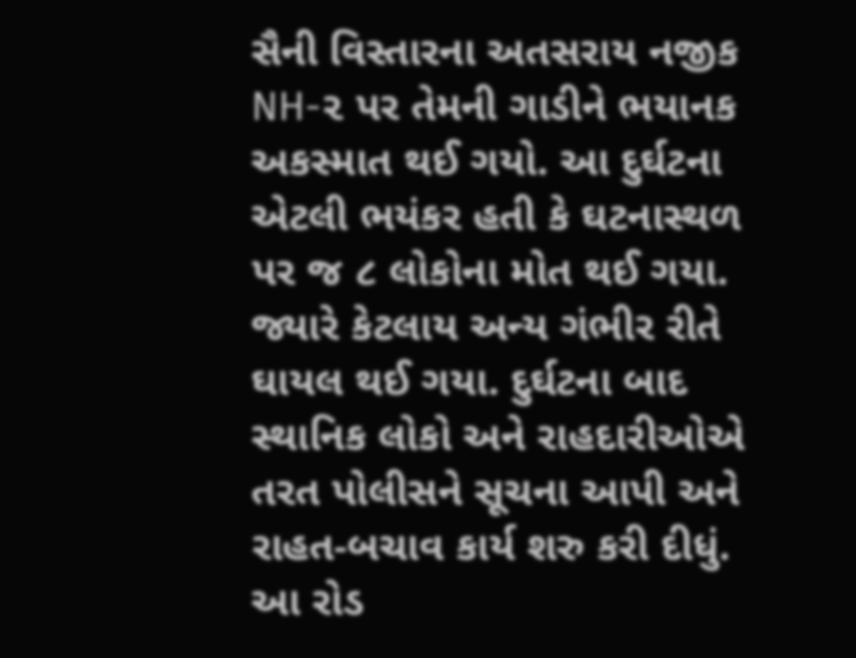સૈની વિસ્તારના અતસરાય નજીક NH-૨ પર તેમની ગાડીને ભયાનક અકસ્માત થઈ ગયો. આ દુર્ઘટના એટલી ભયંકર હતી કે ઘટનાસ્થળ પર જ ૮ લોકોના મોત થઈ ગયા. જ્યારે કેટલાય અન્ય ગંભીર રીતે ઘાયલ થઈ ગયા. દુર્ઘટના બાદ સ્થાનિક લોકો અને રાહદારીઓએ તરત પોલીસને સૂચના આપી અને રાહત-બચાવ કાર્ય શરુ કરી દીધું.
આ રોડ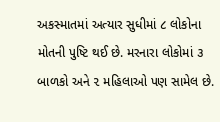અકસ્માતમાં અત્યાર સુધીમાં ૮ લોકોના મોતની પુષ્ટિ થઈ છે. મરનારા લોકોમાં ૩ બાળકો અને ૨ મહિલાઓ પણ સામેલ છે.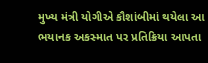મુખ્ય મંત્રી યોગીએ કૌશાંબીમાં થયેલા આ ભયાનક અકસ્માત પર પ્રતિક્રિયા આપતા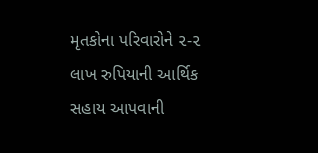મૃતકોના પરિવારોને ૨-૨ લાખ રુપિયાની આર્થિક સહાય આપવાની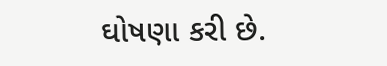ઘોષણા કરી છે.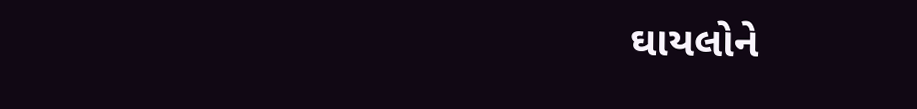ઘાયલોને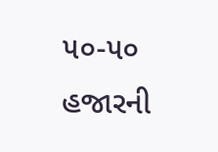૫૦-૫૦ હજારની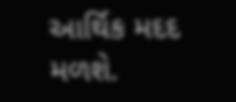આર્થિક મદદ મળશે.